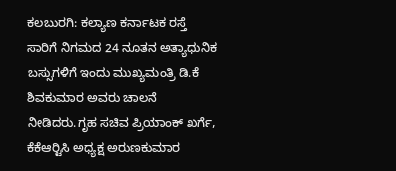ಕಲಬುರಗಿ: ಕಲ್ಯಾಣ ಕರ್ನಾಟಕ ರಸ್ತೆ ಸಾರಿಗೆ ನಿಗಮದ 24 ನೂತನ ಅತ್ಯಾಧುನಿಕ ಬಸ್ಸುಗಳಿಗೆ ಇಂದು ಮುಖ್ಯಮಂತ್ರಿ ಡಿ.ಕೆ ಶಿವಕುಮಾರ ಅವರು ಚಾಲನೆ ನೀಡಿದರು.ಗೃಹ ಸಚಿವ ಪ್ರಿಯಾಂಕ್ ಖರ್ಗೆ, ಕೆಕೆಆರ್‍ಟಿಸಿ ಅಧ್ಯಕ್ಷ ಅರುಣಕುಮಾರ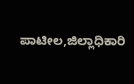ಪಾಟೀಲ,ಜಿಲ್ಲಾಧಿಕಾರಿ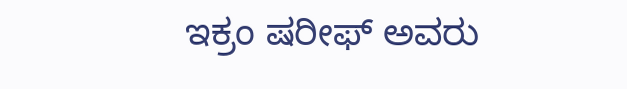ಇಕ್ರಂ ಷರೀಫ್ ಅವರು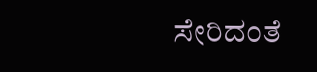ಸೇರಿದಂತೆ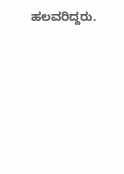ಹಲವರಿದ್ದರು.